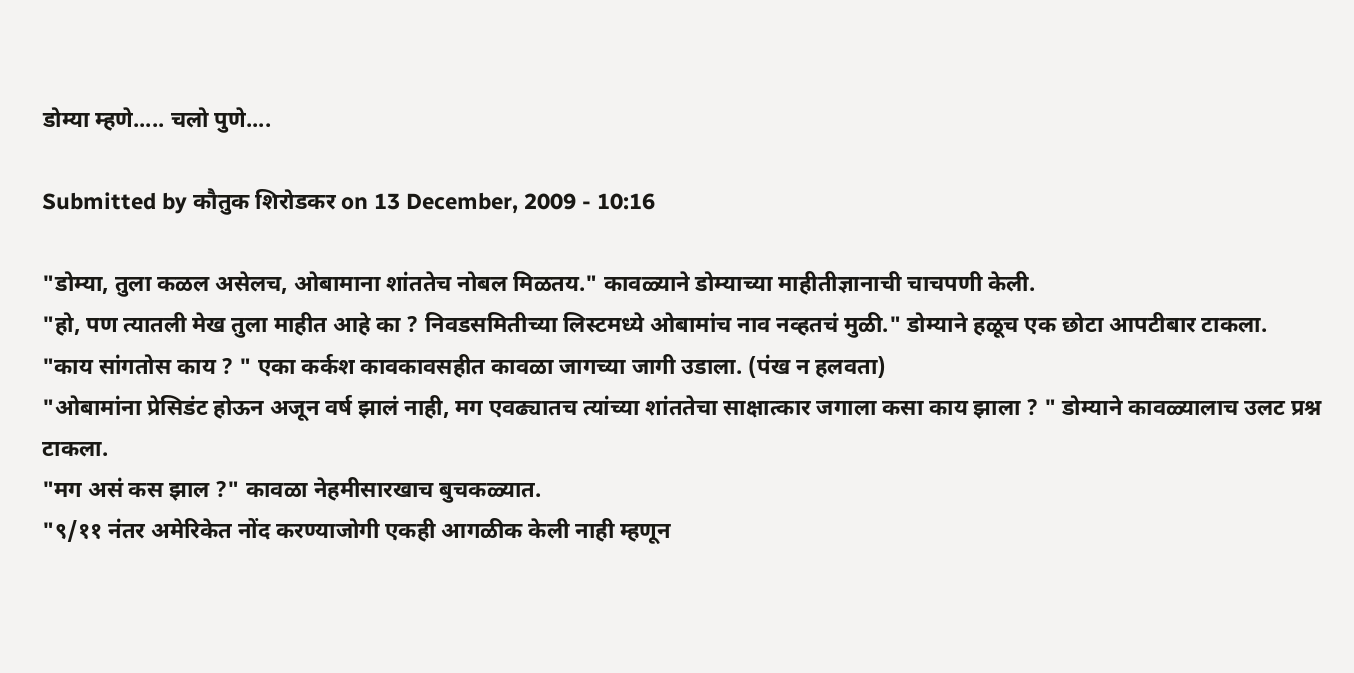डोम्या म्हणे..... चलो पुणे....

Submitted by कौतुक शिरोडकर on 13 December, 2009 - 10:16

"डोम्या, तुला कळल असेलच, ओबामाना शांततेच नोबल मिळतय." कावळ्याने डोम्याच्या माहीतीज्ञानाची चाचपणी केली.
"हो, पण त्यातली मेख तुला माहीत आहे का ? निवडसमितीच्या लिस्टमध्ये ओबामांच नाव नव्हतचं मुळी." डोम्याने हळूच एक छोटा आपटीबार टाकला.
"काय सांगतोस काय ? " एका कर्कश कावकावसहीत कावळा जागच्या जागी उडाला. (पंख न हलवता)
"ओबामांना प्रेसिडंट होऊन अजून वर्ष झालं नाही, मग एवढ्यातच त्यांच्या शांततेचा साक्षात्कार जगाला कसा काय झाला ? " डोम्याने कावळ्यालाच उलट प्रश्न टाकला.
"मग असं कस झाल ?" कावळा नेहमीसारखाच बुचकळ्यात.
"९/११ नंतर अमेरिकेत नोंद करण्याजोगी एकही आगळीक केली नाही म्हणून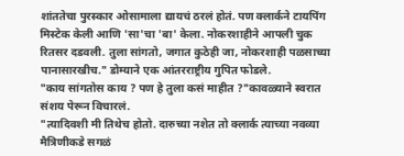शांततेचा पुरस्कार ओसामाला द्यायचं ठरलं होतं. पण क्लार्कने टायपिंग मिस्टेक केली आणि 'सा'चा 'बा' केला. नोकरशाहीने आपली चुक रितसर दडवली. तुला सांगतो, जगात कुठेही जा, नोकरशाही पळसाच्या पानासारखीच." डोम्याने एक आंतरराष्ट्रीय गुपित फोडले.
"काय सांगतोस काय ? पण हे तुला कसं माहीत ?"कावळ्याने स्वरात संशय पेरून विचारलं.
"त्यादिवशी मी तिथेच होतो. दारुच्या नशेत तो क्लार्क त्याच्या नवव्या मैत्रिणीकडे सगळं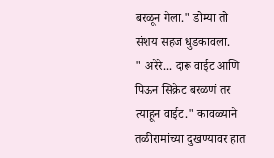बरळून गेला." डोम्या तो संशय सहज धुडकावला.
" अरेरे... दारू वाईट आणि पिऊन सिक्रेट बरळणं तर त्याहून वाईट." कावळ्याने तळीरामांच्या दुखण्यावर हात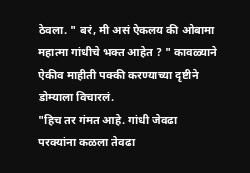ठेवला. " बरं, मी असं ऐकलय की ओबामा महात्मा गांधीचे भक्त आहेत ? " कावळ्याने ऐकीव माहीती पक्की करण्याच्या दृष्टीने डोम्याला विचारलं.
"हिच तर गंमत आहे. गांधी जेवढा परक्यांना कळला तेवढा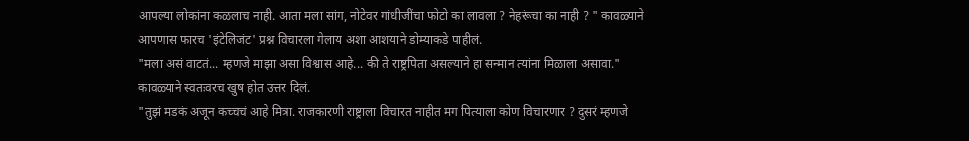आपल्या लोकांना कळलाच नाही. आता मला सांग, नोटेवर गांधीजींचा फोटो का लावला ? नेहरूंचा का नाही ? " कावळ्याने आपणास फारच 'इंटेलिजंट' प्रश्न विचारला गेलाय अशा आशयाने डोम्याकडे पाहीलं.
"मला असं वाटतं... म्हणजे माझा असा विश्वास आहे... की ते राष्ट्रपिता असल्याने हा सन्मान त्यांना मिळाला असावा." कावळ्याने स्वतःवरच खुष होत उत्तर दिलं.
"तुझं मडकं अजून कच्चचं आहे मित्रा. राजकारणी राष्ट्राला विचारत नाहीत मग पित्याला कोण विचारणार ? दुसरं म्हणजे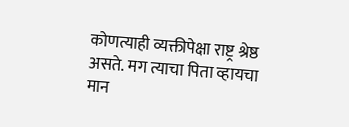कोणत्याही व्यक्तीपेक्षा राष्ट्र श्रेष्ठ असते. मग त्याचा पिता व्हायचा मान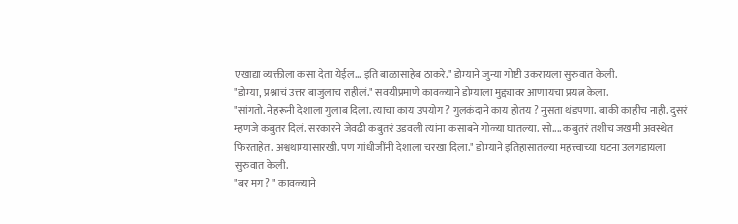एखाद्या व्यक्तीला कसा देता येईल... इति बाळासाहेब ठाकरे." डोम्याने जुन्या गोष्टी उकरायला सुरुवात केली.
"डोम्या, प्रश्नाचं उत्तर बाजुलाच राहीलं." सवयीप्रमाणे कावळ्याने डोम्याला मुद्द्यावर आणायचा प्रयत्न केला.
"सांगतो. नेहरूनी देशाला गुलाब दिला. त्याचा काय उपयोग ? गुलकंदाने काय होतय ? नुसता थंडपणा. बाकी काहीच नाही. दुसरं म्हणजे कबुतर दिलं. सरकारने जेवढी कबुतरं उडवली त्यांना कसाबने गोळ्या घातल्या. सो.... कबुतरं तशीच जखमी अवस्थेत फिरताहेत. अश्वथाम्यासारखी. पण गांधीजींनी देशाला चरखा दिला." डोम्याने इतिहासातल्या महत्त्वाच्या घटना उलगडायला सुरुवात केली.
"बर मग ? " कावळ्याने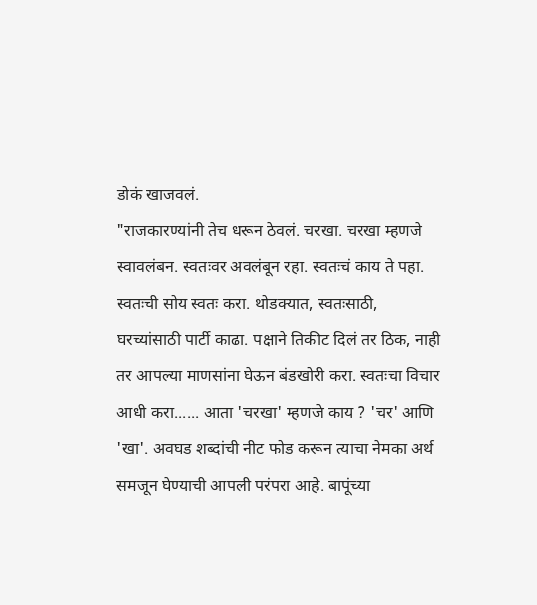डोकं खाजवलं.
"राजकारण्यांनी तेच धरून ठेवलं. चरखा. चरखा म्हणजे स्वावलंबन. स्वतःवर अवलंबून रहा. स्वतःचं काय ते पहा. स्वतःची सोय स्वतः करा. थोडक्यात, स्वतःसाठी, घरच्यांसाठी पार्टी काढा. पक्षाने तिकीट दिलं तर ठिक, नाही तर आपल्या माणसांना घेऊन बंडखोरी करा. स्वतःचा विचार आधी करा...... आता 'चरखा' म्हणजे काय ? 'चर' आणि 'खा'. अवघड शब्दांची नीट फोड करून त्याचा नेमका अर्थ समजून घेण्याची आपली परंपरा आहे. बापूंच्या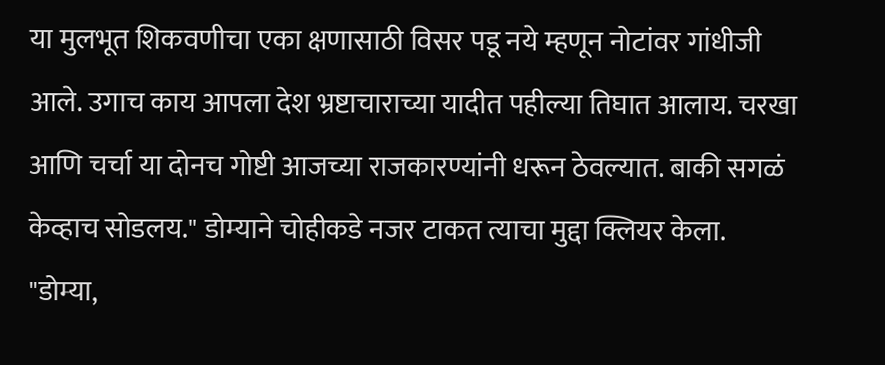या मुलभूत शिकवणीचा एका क्षणासाठी विसर पडू नये म्हणून नोटांवर गांधीजी आले. उगाच काय आपला देश भ्रष्टाचाराच्या यादीत पहील्या तिघात आलाय. चरखा आणि चर्चा या दोनच गोष्टी आजच्या राजकारण्यांनी धरून ठेवल्यात. बाकी सगळं केव्हाच सोडलय." डोम्याने चोहीकडे नजर टाकत त्याचा मुद्दा क्लियर केला.
"डोम्या,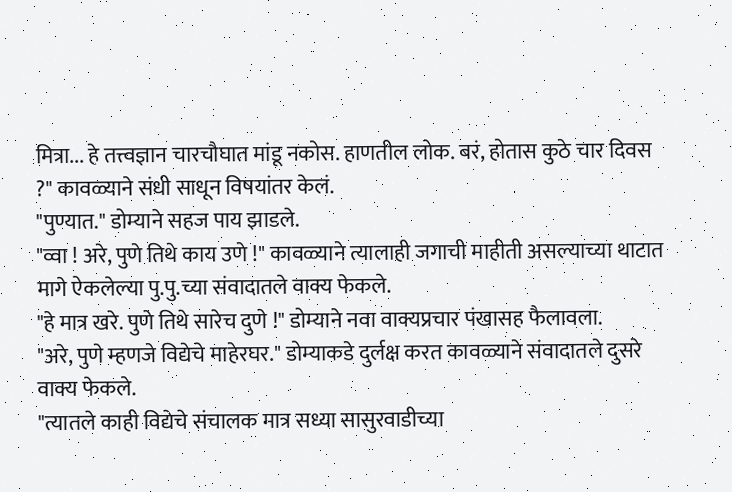मित्रा... हे तत्त्वज्ञान चारचौघात मांडू नकोस. हाणतील लोक. बरं, होतास कुठे चार दिवस ?" कावळ्याने संधी साधून विषयांतर केलं.
"पुण्यात." डोम्याने सहज पाय झाडले.
"व्वा ! अरे, पुणे तिथे काय उणे !" कावळ्याने त्यालाही जगाची माहीती असल्याच्या थाटात मागे ऐकलेल्या पु.पु.च्या संवादातले वाक्य फेकले.
"हे मात्र खरे. पुणे तिथे सारेच दुणे !" डोम्याने नवा वाक्यप्रचार पंखासह फैलावला.
"अरे, पुणे म्हणजे विद्येचे माहेरघर." डोम्याकडे दुर्लक्ष करत कावळ्याने संवादातले दुसरे वाक्य फेकले.
"त्यातले काही विद्येचे संचालक मात्र सध्या सासुरवाडीच्या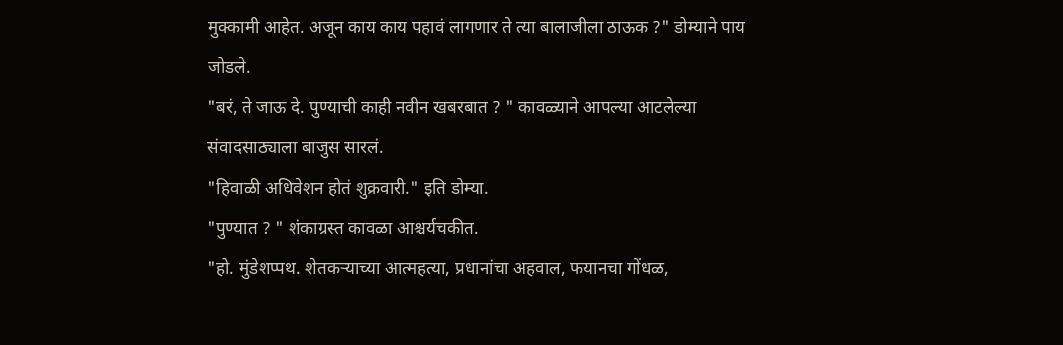मुक्कामी आहेत. अजून काय काय पहावं लागणार ते त्या बालाजीला ठाऊक ?" डोम्याने पाय जोडले.
"बरं, ते जाऊ दे. पुण्याची काही नवीन खबरबात ? " कावळ्याने आपल्या आटलेल्या संवादसाठ्याला बाजुस सारलं.
"हिवाळी अधिवेशन होतं शुक्रवारी." इति डोम्या.
"पुण्यात ? " शंकाग्रस्त कावळा आश्चर्यचकीत.
"हो. मुंडेशप्पथ. शेतकर्‍याच्या आत्महत्या, प्रधानांचा अहवाल, फयानचा गोंधळ,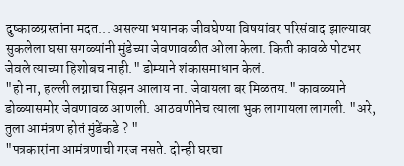दुष्काळग्रस्तांना मदत... असल्या भयानक जीवघेण्या विषयांवर परिसंवाद झाल्यावर सुकलेला घसा सगळ्यांनी मुंडेच्या जेवणावळीत ओला केला. किती कावळे पोटभर जेवले त्याच्या हिशोबच नाही." डोम्याने शंकासमाधान केलं.
"हो ना, हल्ली लग्नाचा सिझन आलाय ना. जेवायला बर मिळतय." कावळ्याने डोळ्यासमोर जेवणावळ आणली. आठवणीनेच त्याला भुक लागायला लागली. "अरे, तुला आमंत्रण होतं मुंडेंकडे ? "
"पत्रकारांना आमंत्रणाची गरज नसते. दोन्ही घरचा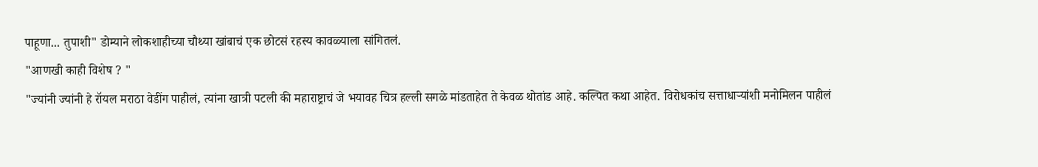पाहूणा... तुपाशी" डोम्याने लोकशाहीच्या चौथ्या खांबाचं एक छोटसं रहस्य कावळ्याला सांगितलं.
"आणखी काही विशेष ? "
"ज्यांनी ज्यांनी हे रॉयल मराठा वेडींग पाहीलं, त्यांना खात्री पटली की महाराष्ट्राचं जे भयावह चित्र हल्ली सगळे मांडताहेत ते केवळ थोतांड आहे. कल्पित कथा आहेत. विरोधकांच सत्ताधार्‍यांशी मनोमिलन पाहीलं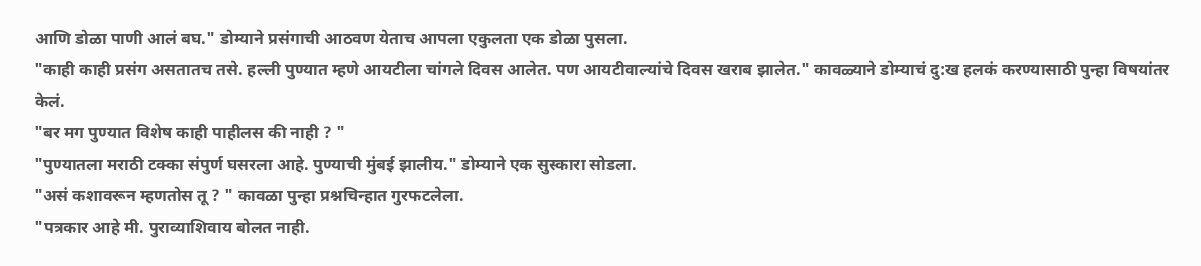आणि डोळा पाणी आलं बघ." डोम्याने प्रसंगाची आठवण येताच आपला एकुलता एक डोळा पुसला.
"काही काही प्रसंग असतातच तसे. हल्ली पुण्यात म्हणे आयटीला चांगले दिवस आलेत. पण आयटीवाल्यांचे दिवस खराब झालेत." कावळ्याने डोम्याचं दु:ख हलकं करण्यासाठी पुन्हा विषयांतर केलं.
"बर मग पुण्यात विशेष काही पाहीलस की नाही ? "
"पुण्यातला मराठी टक्का संपुर्ण घसरला आहे. पुण्याची मुंबई झालीय." डोम्याने एक सुस्कारा सोडला.
"असं कशावरून म्हणतोस तू ? " कावळा पुन्हा प्रश्नचिन्हात गुरफटलेला.
"पत्रकार आहे मी. पुराव्याशिवाय बोलत नाही.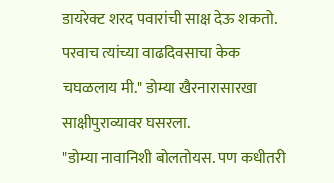डायरेक्ट शरद पवारांची साक्ष देऊ शकतो. परवाच त्यांच्या वाढदिवसाचा केक चघळलाय मी." डोम्या खैरनारासारखा साक्षीपुराव्यावर घसरला.
"डोम्या नावानिशी बोलतोयस. पण कधीतरी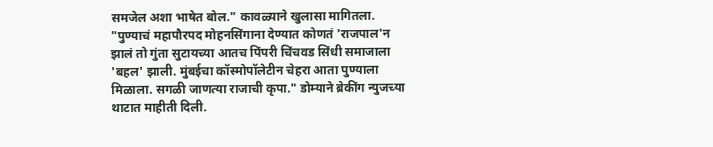समजेल अशा भाषेत बोल." कावळ्याने खुलासा मागितला.
"पुण्याचं महापौरपद मोहनसिंगाना देण्यात कोणतं 'राजपाल'न झालं तो गुंता सुटायच्या आतच पिंपरी चिंचवड सिंधी समाजाला 'बहल' झाली. मुंबईचा कॉस्मोपॉलेटीन चेहरा आता पुण्याला मिळाला. सगळी जाणत्या राजाची कृपा." डोम्याने ब्रेकींग न्युजच्या थाटात माहीती दिली.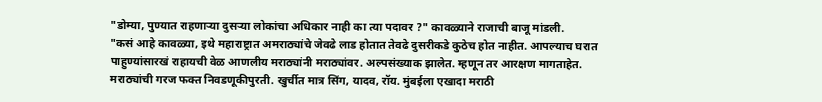"डोम्या, पुण्यात राहणार्‍या दुसर्‍या लोकांचा अधिकार नाही का त्या पदावर ?" कावळ्याने राजाची बाजू मांडली.
"कसं आहे कावळ्या, इथे महाराष्ट्रात अमराठ्यांचे जेवढे लाड होतात तेवढे दुसरीकडे कुठेच होत नाहीत. आपल्याच घरात पाहुण्यांसारखं राहायची वेळ आणलीय मराठ्यांनी मराठ्यांवर. अल्पसंख्याक झालेत. म्हणून तर आरक्षण मागताहेत. मराठ्यांची गरज फक्त निवडणूकीपुरती. खुर्चीत मात्र सिंग, यादव, रॉय. मुंबईला एखादा मराठी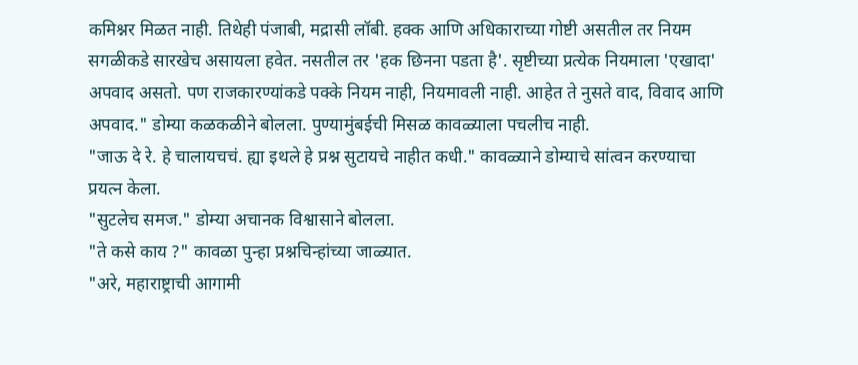कमिश्नर मिळत नाही. तिथेही पंजाबी, मद्रासी लॉबी. हक्क आणि अधिकाराच्या गोष्टी असतील तर नियम सगळीकडे सारखेच असायला हवेत. नसतील तर 'हक छिनना पडता है'. सृष्टीच्या प्रत्येक नियमाला 'एखादा' अपवाद असतो. पण राजकारण्यांकडे पक्के नियम नाही, नियमावली नाही. आहेत ते नुसते वाद, विवाद आणि अपवाद." डोम्या कळकळीने बोलला. पुण्यामुंबईची मिसळ कावळ्याला पचलीच नाही.
"जाऊ दे रे. हे चालायचचं. ह्या इथले हे प्रश्न सुटायचे नाहीत कधी." कावळ्याने डोम्याचे सांत्वन करण्याचा प्रयत्न केला.
"सुटलेच समज." डोम्या अचानक विश्वासाने बोलला.
"ते कसे काय ?" कावळा पुन्हा प्रश्नचिन्हांच्या जाळ्यात.
"अरे, महाराष्ट्राची आगामी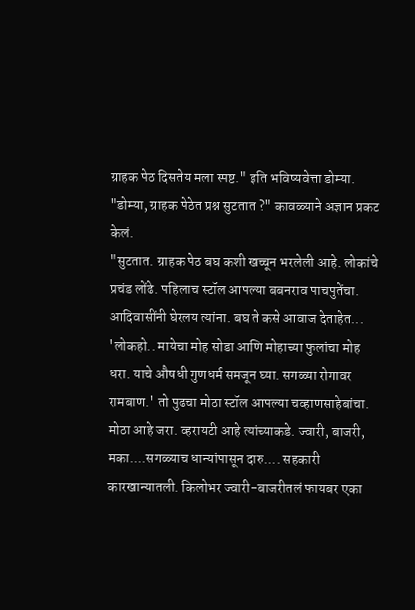ग्राहक पेठ दिसतेय मला स्पष्ट." इति भविष्यवेत्ता डोम्या.
"डोम्या, ग्राहक पेठेत प्रश्न सुटतात ?" कावळ्याने अज्ञान प्रकट केलं.
"सुटतात. ग्राहक पेठ बघ कशी खच्चून भरलेली आहे. लोकांचे प्रचंड लोंढे. पहिलाच स्टॉल आपल्या बबनराव पाचपुतेंचा. आदिवासींनी घेरलय त्यांना. बघ ते कसे आवाज देताहेत... 'लोकहो.. मायेचा मोह सोडा आणि मोहाच्या फुलांचा मोह धरा. याचे औषधी गुणधर्म समजून घ्या. सगळ्या रोगावर रामबाण.' तो पुढचा मोठा स्टॉल आपल्या चव्हाणसाहेबांचा. मोठा आहे जरा. व्हरायटी आहे त्यांच्याकडे. ज्वारी, बाजरी, मका....सगळ्याच धान्यांपासून दारु.... सहकारी कारखान्यातली. किलोभर ज्वारी-बाजरीतलं फायबर एका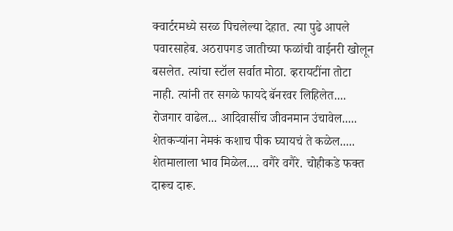क्वार्टरमध्ये सरळ पिचलेल्या देहात. त्या पुढे आपले पवारसाहेब. अठरापगड जातीच्या फळांची वाईनरी खोलून बसलेत. त्यांचा स्टॉल सर्वात मोठा. व्हरायटींना तोटा नाही. त्यांनी तर सगळे फायदे बॅनरवर लिहिलेत.... रोजगार वाढेल... आदिवासींच जीवनमान उंचावेल..... शेतकर्‍यांना नेमकं कशाच पीक घ्यायचं ते कळेल..... शेतमालाला भाव मिळेल.... वगैरे वगैरे. चोहीकडे फक्त दारूच दारू.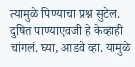त्यामुळे पिण्याचा प्रश्न सुटेल. दुषित पाण्याएवजी हे केव्हाही चांगलं. घ्या, आडवे व्हा. यामुळे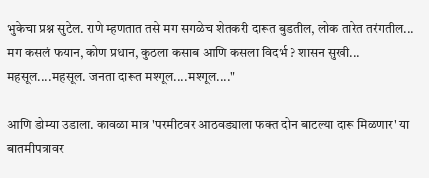भुकेचा प्रश्न सुटेल. राणे म्हणतात तसे मग सगळेच शेतकरी दारूत बुडतील, लोक तारेत तरंगतील... मग कसलं फयान, कोण प्रधान, कुठला कसाब आणि कसला विदर्भ ? शासन सुखी... महसूल....महसूल. जनता दारूत मश्गूल....मश्गूल...."

आणि डोम्या उडाला. कावळा मात्र 'परमीटवर आठवड्याला फक्त दोन बाटल्या दारू मिळणार' या बातमीपत्रावर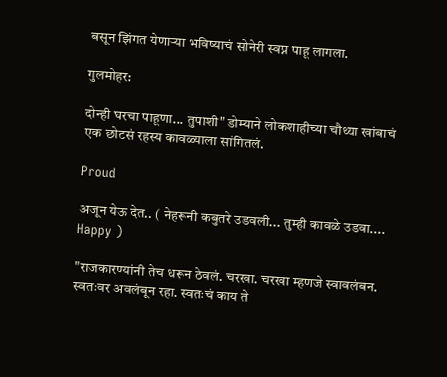बसून झिंगत येणार्‍या भविष्याचं सोनेरी स्वप्न पाहू लागला.

गुलमोहर:

दोन्ही घरचा पाहूणा... तुपाशी" डोम्याने लोकशाहीच्या चौथ्या खांबाचं एक छोटसं रहस्य कावळ्याला सांगितलं.

Proud

अजून येऊ देत.. ( नेहरूनी कबुतरे उडवली... तुम्ही कावळे उडवा.... Happy )

"राजकारण्यांनी तेच धरून ठेवलं. चरखा. चरखा म्हणजे स्वावलंबन. स्वतःवर अवलंबून रहा. स्वतःचं काय ते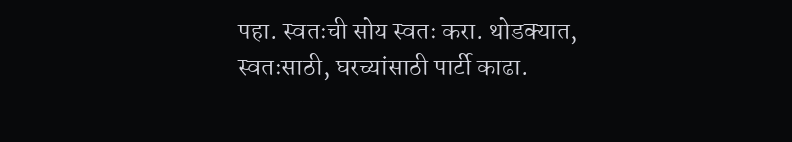पहा. स्वतःची सोय स्वतः करा. थोडक्यात, स्वतःसाठी, घरच्यांसाठी पार्टी काढा.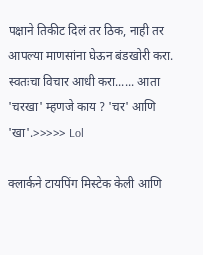पक्षाने तिकीट दिलं तर ठिक, नाही तर आपल्या माणसांना घेऊन बंडखोरी करा. स्वतःचा विचार आधी करा...... आता 'चरखा' म्हणजे काय ? 'चर' आणि 'खा'.>>>>> Lol

क्लार्कने टायपिंग मिस्टेक केली आणि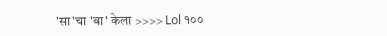'सा'चा 'बा' केला >>>> Lol १००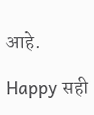आहे.

Happy सही